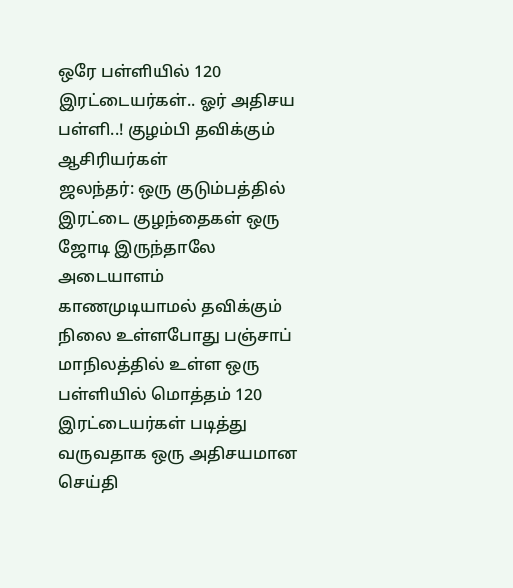ஒரே பள்ளியில் 120 இரட்டையர்கள்.. ஓர் அதிசய பள்ளி..! குழம்பி தவிக்கும் ஆசிரியர்கள்
ஜலந்தர்: ஒரு குடும்பத்தில் இரட்டை குழந்தைகள் ஒரு ஜோடி இருந்தாலே அடையாளம் காணமுடியாமல் தவிக்கும் நிலை உள்ளபோது பஞ்சாப் மாநிலத்தில் உள்ள ஒரு பள்ளியில் மொத்தம் 120 இரட்டையர்கள் படித்து வருவதாக ஒரு அதிசயமான செய்தி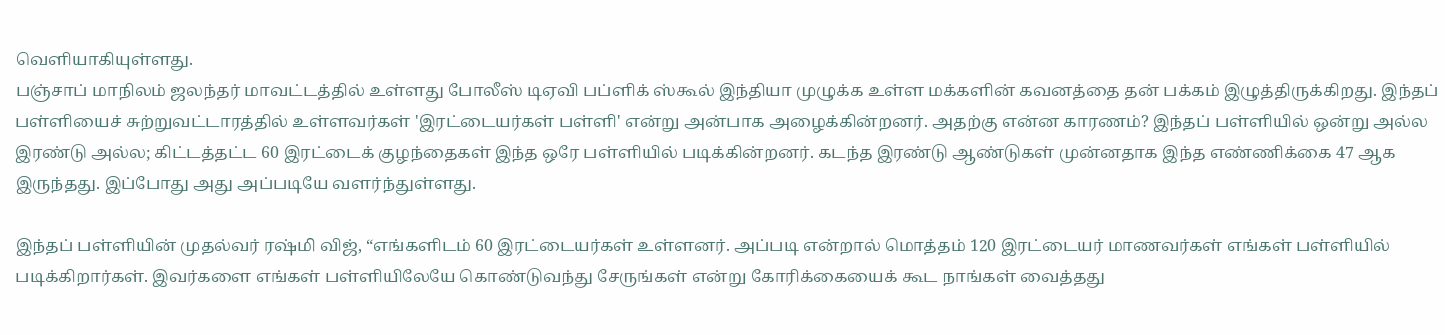வெளியாகியுள்ளது.
பஞ்சாப் மாநிலம் ஜலந்தர் மாவட்டத்தில் உள்ளது போலீஸ் டிஏவி பப்ளிக் ஸ்கூல் இந்தியா முழுக்க உள்ள மக்களின் கவனத்தை தன் பக்கம் இழுத்திருக்கிறது. இந்தப் பள்ளியைச் சுற்றுவட்டாரத்தில் உள்ளவர்கள் 'இரட்டையர்கள் பள்ளி' என்று அன்பாக அழைக்கின்றனர். அதற்கு என்ன காரணம்? இந்தப் பள்ளியில் ஒன்று அல்ல இரண்டு அல்ல; கிட்டத்தட்ட 60 இரட்டைக் குழந்தைகள் இந்த ஒரே பள்ளியில் படிக்கின்றனர். கடந்த இரண்டு ஆண்டுகள் முன்னதாக இந்த எண்ணிக்கை 47 ஆக இருந்தது. இப்போது அது அப்படியே வளர்ந்துள்ளது.

இந்தப் பள்ளியின் முதல்வர் ரஷ்மி விஜ், “எங்களிடம் 60 இரட்டையர்கள் உள்ளனர். அப்படி என்றால் மொத்தம் 120 இரட்டையர் மாணவர்கள் எங்கள் பள்ளியில் படிக்கிறார்கள். இவர்களை எங்கள் பள்ளியிலேயே கொண்டுவந்து சேருங்கள் என்று கோரிக்கையைக் கூட நாங்கள் வைத்தது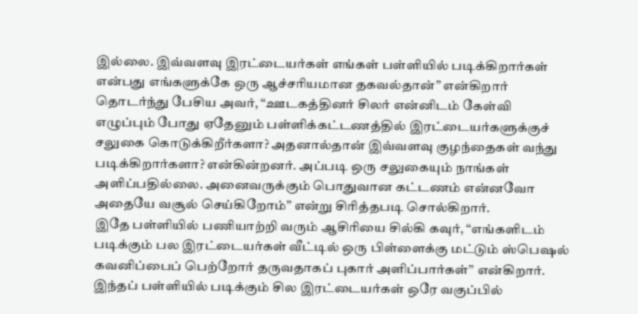இல்லை. இவ்வளவு இரட்டையர்கள் எங்கள் பள்ளியில் படிக்கிறார்கள் என்பது எங்களுக்கே ஒரு ஆச்சரியமான தகவல்தான்” என்கிறார்
தொடர்ந்து பேசிய அவர், “ஊடகத்தினர் சிலர் என்னிடம் கேள்வி எழுப்பும் போது ஏதேனும் பள்ளிக்கட்டணத்தில் இரட்டையர்களுக்குச் சலுகை கொடுக்கிறீர்களா? அதனால்தான் இவ்வளவு குழந்தைகள் வந்து படிக்கிறார்களா? என்கின்றனர். அப்படி ஒரு சலுகையும் நாங்கள் அளிப்பதில்லை. அனைவருக்கும் பொதுவான கட்டணம் என்னவோ அதையே வசூல் செய்கிறோம்” என்று சிரித்தபடி சொல்கிறார்.
இதே பள்ளியில் பணியாற்றி வரும் ஆசிரியை சில்கி கவுர், “எங்களிடம் படிக்கும் பல இரட்டையர்கள் வீட்டில் ஒரு பிள்ளைக்கு மட்டும் ஸ்பெஷல் கவனிப்பைப் பெற்றோர் தருவதாகப் புகார் அளிப்பார்கள்” என்கிறார். இந்தப் பள்ளியில் படிக்கும் சில இரட்டையர்கள் ஒரே வகுப்பில்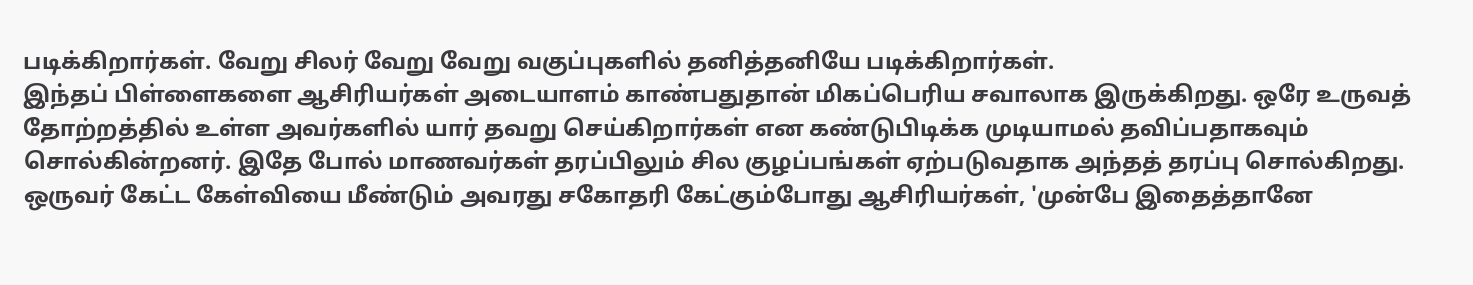படிக்கிறார்கள். வேறு சிலர் வேறு வேறு வகுப்புகளில் தனித்தனியே படிக்கிறார்கள்.
இந்தப் பிள்ளைகளை ஆசிரியர்கள் அடையாளம் காண்பதுதான் மிகப்பெரிய சவாலாக இருக்கிறது. ஒரே உருவத் தோற்றத்தில் உள்ள அவர்களில் யார் தவறு செய்கிறார்கள் என கண்டுபிடிக்க முடியாமல் தவிப்பதாகவும் சொல்கின்றனர். இதே போல் மாணவர்கள் தரப்பிலும் சில குழப்பங்கள் ஏற்படுவதாக அந்தத் தரப்பு சொல்கிறது. ஒருவர் கேட்ட கேள்வியை மீண்டும் அவரது சகோதரி கேட்கும்போது ஆசிரியர்கள், 'முன்பே இதைத்தானே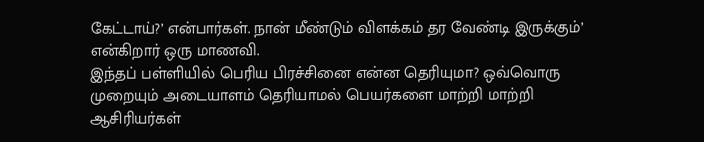கேட்டாய்?’ என்பார்கள். நான் மீண்டும் விளக்கம் தர வேண்டி இருக்கும்’ என்கிறார் ஒரு மாணவி.
இந்தப் பள்ளியில் பெரிய பிரச்சினை என்ன தெரியுமா? ஒவ்வொரு முறையும் அடையாளம் தெரியாமல் பெயர்களை மாற்றி மாற்றி ஆசிரியர்கள்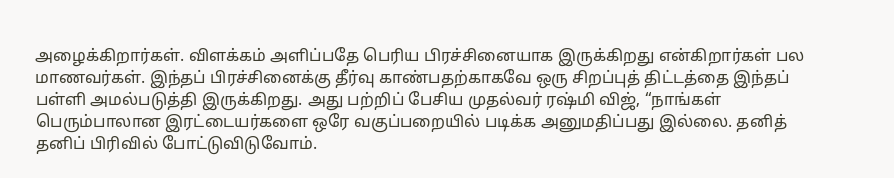அழைக்கிறார்கள். விளக்கம் அளிப்பதே பெரிய பிரச்சினையாக இருக்கிறது என்கிறார்கள் பல மாணவர்கள். இந்தப் பிரச்சினைக்கு தீர்வு காண்பதற்காகவே ஒரு சிறப்புத் திட்டத்தை இந்தப் பள்ளி அமல்படுத்தி இருக்கிறது. அது பற்றிப் பேசிய முதல்வர் ரஷ்மி விஜ், “நாங்கள் பெரும்பாலான இரட்டையர்களை ஒரே வகுப்பறையில் படிக்க அனுமதிப்பது இல்லை. தனித் தனிப் பிரிவில் போட்டுவிடுவோம்.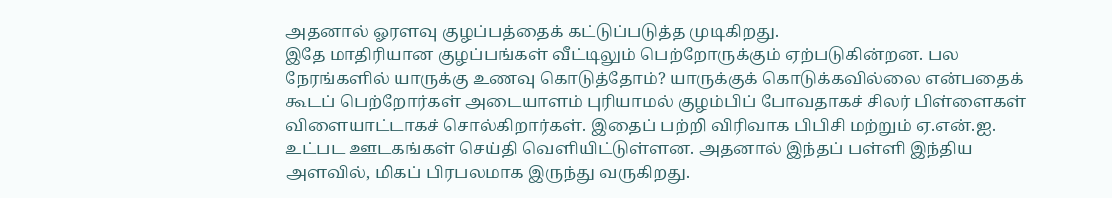அதனால் ஓரளவு குழப்பத்தைக் கட்டுப்படுத்த முடிகிறது.
இதே மாதிரியான குழப்பங்கள் வீட்டிலும் பெற்றோருக்கும் ஏற்படுகின்றன. பல நேரங்களில் யாருக்கு உணவு கொடுத்தோம்? யாருக்குக் கொடுக்கவில்லை என்பதைக் கூடப் பெற்றோர்கள் அடையாளம் புரியாமல் குழம்பிப் போவதாகச் சிலர் பிள்ளைகள் விளையாட்டாகச் சொல்கிறார்கள். இதைப் பற்றி விரிவாக பிபிசி மற்றும் ஏ.என்.ஐ. உட்பட ஊடகங்கள் செய்தி வெளியிட்டுள்ளன. அதனால் இந்தப் பள்ளி இந்திய அளவில், மிகப் பிரபலமாக இருந்து வருகிறது.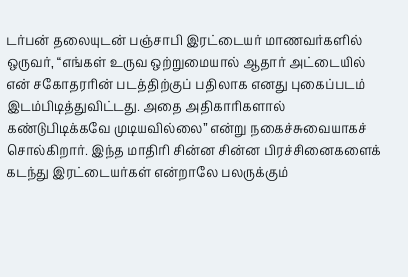டர்பன் தலையுடன் பஞ்சாபி இரட்டையர் மாணவர்களில் ஒருவர், “எங்கள் உருவ ஒற்றுமையால் ஆதார் அட்டையில் என் சகோதரரின் படத்திற்குப் பதிலாக எனது புகைப்படம் இடம்பிடித்துவிட்டது. அதை அதிகாரிகளால் கண்டுபிடிக்கவே முடியவில்லை” என்று நகைச்சுவையாகச் சொல்கிறார். இந்த மாதிரி சின்ன சின்ன பிரச்சினைகளைக் கடந்து இரட்டையர்கள் என்றாலே பலருக்கும்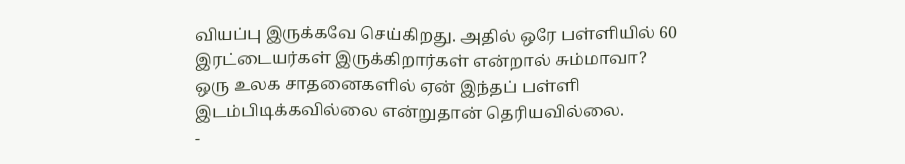வியப்பு இருக்கவே செய்கிறது. அதில் ஒரே பள்ளியில் 60 இரட்டையர்கள் இருக்கிறார்கள் என்றால் சும்மாவா? ஒரு உலக சாதனைகளில் ஏன் இந்தப் பள்ளி இடம்பிடிக்கவில்லை என்றுதான் தெரியவில்லை.
-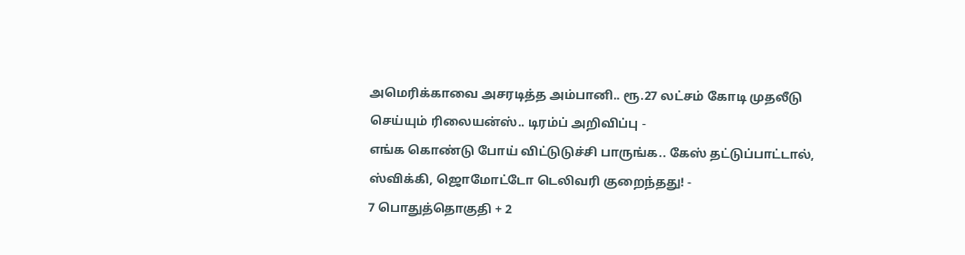அமெரிக்காவை அசரடித்த அம்பானி.. ரூ.27 லட்சம் கோடி முதலீடு செய்யும் ரிலையன்ஸ்.. டிரம்ப் அறிவிப்பு -
எங்க கொண்டு போய் விட்டுடுச்சி பாருங்க.. கேஸ் தட்டுப்பாட்டால், ஸ்விக்கி, ஜொமோட்டோ டெலிவரி குறைந்தது! -
7 பொதுத்தொகுதி + 2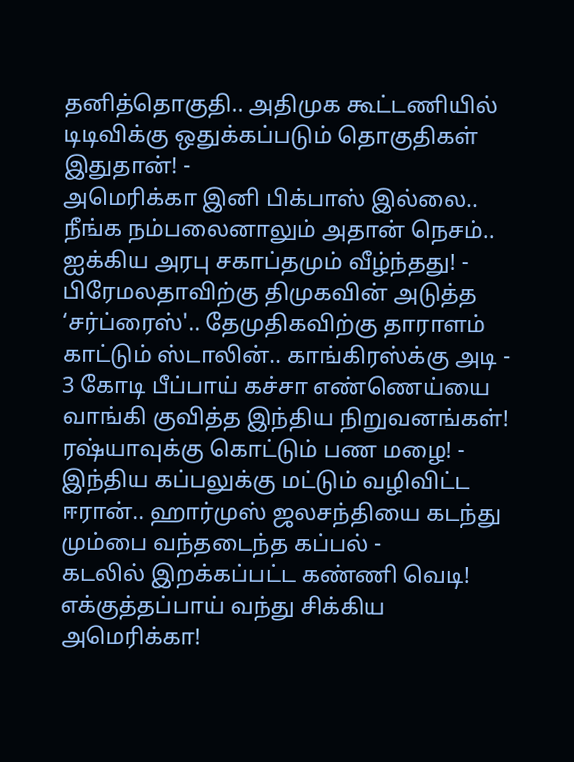தனித்தொகுதி.. அதிமுக கூட்டணியில் டிடிவிக்கு ஒதுக்கப்படும் தொகுதிகள் இதுதான்! -
அமெரிக்கா இனி பிக்பாஸ் இல்லை.. நீங்க நம்பலைனாலும் அதான் நெசம்.. ஐக்கிய அரபு சகாப்தமும் வீழ்ந்தது! -
பிரேமலதாவிற்கு திமுகவின் அடுத்த ‘சர்ப்ரைஸ்'.. தேமுதிகவிற்கு தாராளம் காட்டும் ஸ்டாலின்.. காங்கிரஸ்க்கு அடி -
3 கோடி பீப்பாய் கச்சா எண்ணெய்யை வாங்கி குவித்த இந்திய நிறுவனங்கள்! ரஷ்யாவுக்கு கொட்டும் பண மழை! -
இந்திய கப்பலுக்கு மட்டும் வழிவிட்ட ஈரான்.. ஹார்முஸ் ஜலசந்தியை கடந்து மும்பை வந்தடைந்த கப்பல் -
கடலில் இறக்கப்பட்ட கண்ணி வெடி! எக்குத்தப்பாய் வந்து சிக்கிய அமெரிக்கா!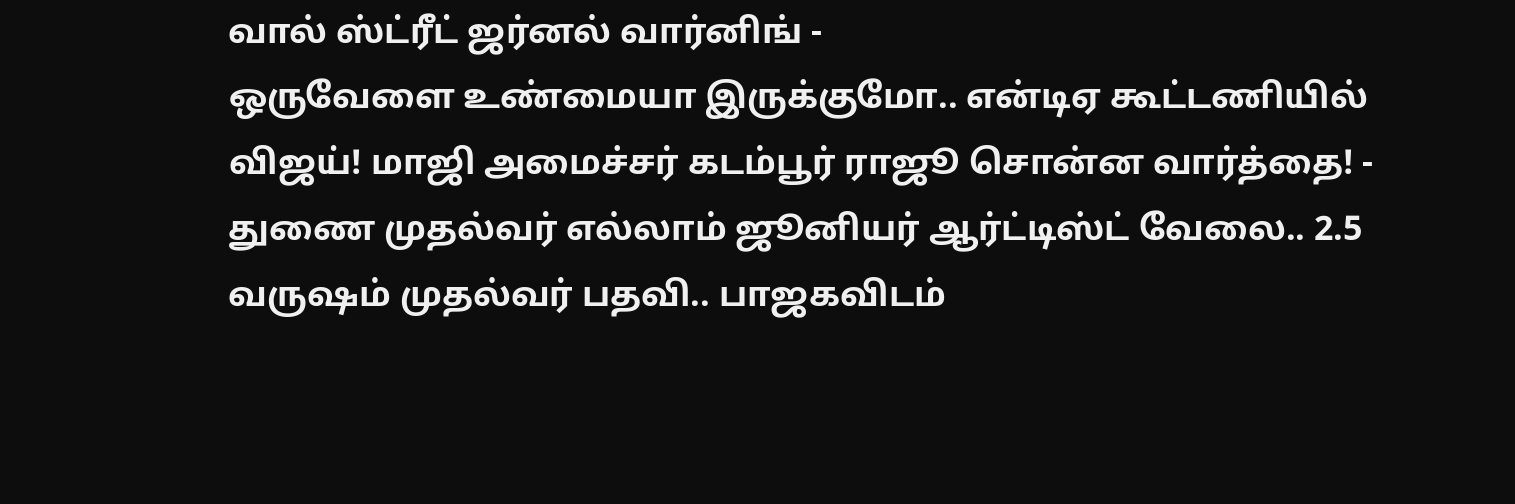வால் ஸ்ட்ரீட் ஜர்னல் வார்னிங் -
ஒருவேளை உண்மையா இருக்குமோ.. என்டிஏ கூட்டணியில் விஜய்! மாஜி அமைச்சர் கடம்பூர் ராஜூ சொன்ன வார்த்தை! -
துணை முதல்வர் எல்லாம் ஜூனியர் ஆர்ட்டிஸ்ட் வேலை.. 2.5 வருஷம் முதல்வர் பதவி.. பாஜகவிடம்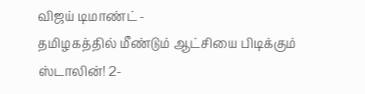விஜய் டிமாண்ட் -
தமிழகத்தில் மீண்டும் ஆட்சியை பிடிக்கும் ஸ்டாலின்! 2-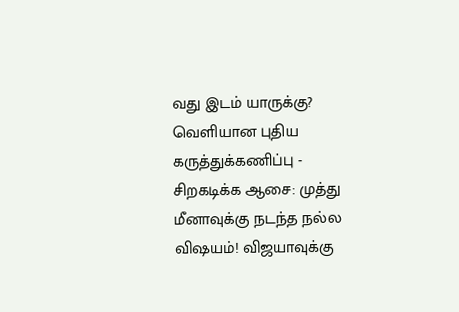வது இடம் யாருக்கு? வெளியான புதிய கருத்துக்கணிப்பு -
சிறகடிக்க ஆசை: முத்து மீனாவுக்கு நடந்த நல்ல விஷயம்! விஜயாவுக்கு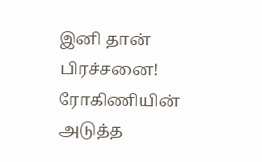இனி தான் பிரச்சனை! ரோகிணியின் அடுத்த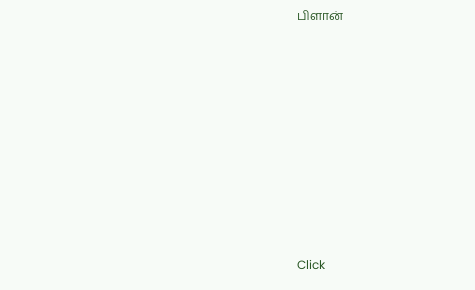பிளான்












Click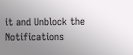it and Unblock the Notifications